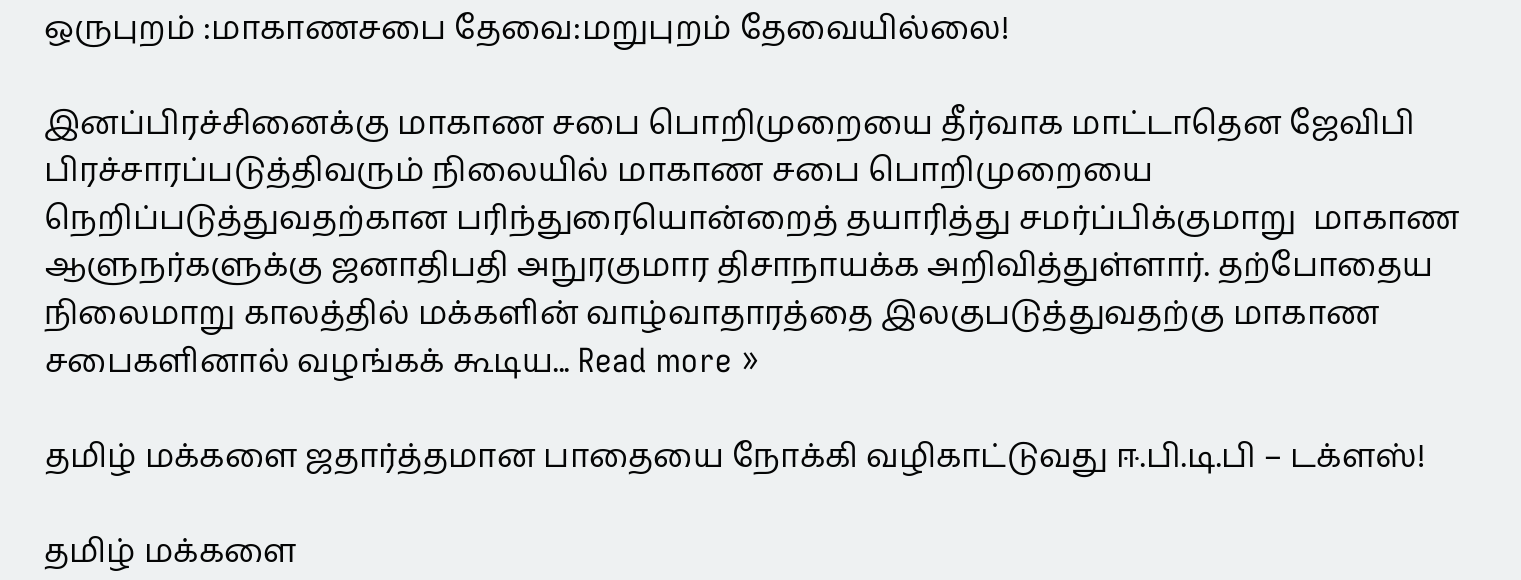ஒருபுறம் :மாகாணசபை தேவை:மறுபுறம் தேவையில்லை!

இனப்பிரச்சினைக்கு மாகாண சபை பொறிமுறையை தீர்வாக மாட்டாதென ஜேவிபி பிரச்சாரப்படுத்திவரும் நிலையில் மாகாண சபை பொறிமுறையை நெறிப்படுத்துவதற்கான பரிந்துரையொன்றைத் தயாரித்து சமர்ப்பிக்குமாறு  மாகாண ஆளுநர்களுக்கு ஜனாதிபதி அநுரகுமார திசாநாயக்க அறிவித்துள்ளார். தற்போதைய  நிலைமாறு காலத்தில் மக்களின் வாழ்வாதாரத்தை இலகுபடுத்துவதற்கு மாகாண சபைகளினால் வழங்கக் கூடிய... Read more »

தமிழ் மக்களை ஜதார்த்தமான பாதையை நோக்கி வழிகாட்டுவது ஈ.பி.டி.பி – டக்ளஸ்!

தமிழ் மக்களை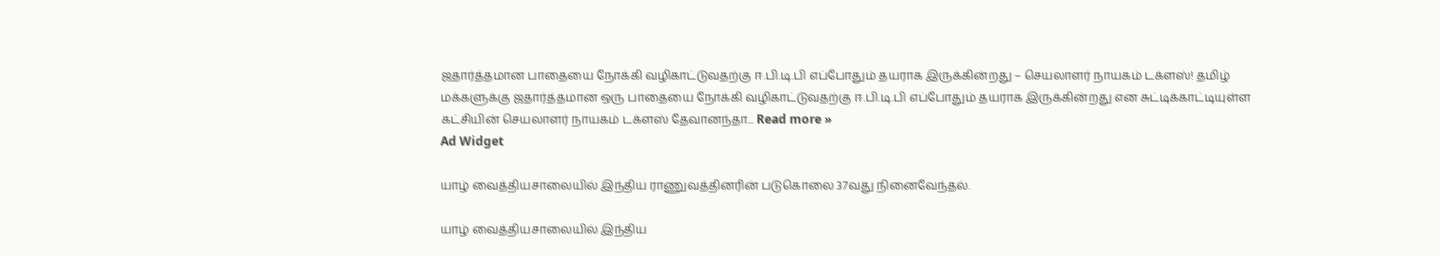ஜதார்த்தமான பாதையை நோக்கி வழிகாட்டுவதற்கு ஈ.பி.டி.பி எப்போதும் தயராக இருக்கின்றது – செயலாளர் நாயகம் டக்ளஸ்! தமிழ் மக்களுக்கு ஜதார்த்தமான ஒரு பாதையை நோக்கி வழிகாட்டுவதற்கு ஈ.பி.டி.பி எப்போதும் தயராக இருக்கின்றது என சுட்டிக்காட்டியுள்ள கட்சியின் செயலாளர் நாயகம் டக்ளஸ் தேவானந்தா... Read more »
Ad Widget

யாழ் வைத்தியசாலையில் இந்திய ராணுவத்தினரின் படுகொலை 37வது நினைவேந்தல்.

யாழ் வைத்தியசாலையில் இந்திய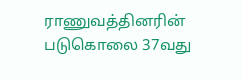ராணுவத்தினரின் படுகொலை 37வது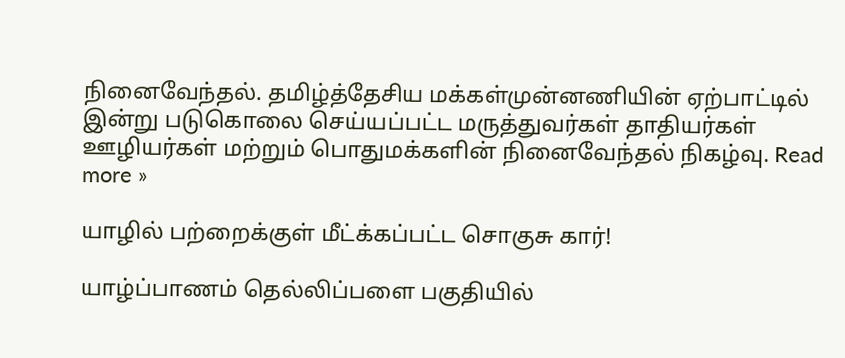நினைவேந்தல். தமிழ்த்தேசிய மக்கள்முன்னணியின் ஏற்பாட்டில் இன்று படுகொலை செய்யப்பட்ட மருத்துவர்கள் தாதியர்கள் ஊழியர்கள் மற்றும் பொதுமக்களின் நினைவேந்தல் நிகழ்வு. Read more »

யாழில் பற்றைக்குள் மீட்க்கப்பட்ட சொகுசு கார்!

யாழ்ப்பாணம் தெல்லிப்பளை பகுதியில்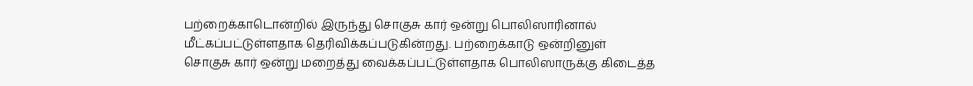பற்றைக்காடொன்றில் இருந்து சொகுசு கார் ஒன்று பொலிஸாரினால் மீட்கப்பட்டுள்ளதாக தெரிவிக்கப்படுகின்றது. பற்றைக்காடு ஒன்றினுள் சொகுசு கார் ஒன்று மறைத்து வைக்கப்பட்டுள்ளதாக பொலிஸாருக்கு கிடைத்த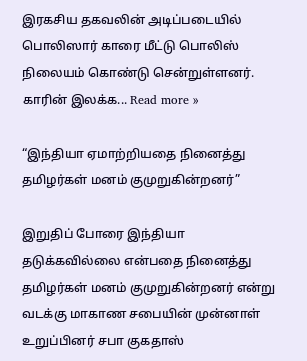இரகசிய தகவலின் அடிப்படையில் பொலிஸார் காரை மீட்டு பொலிஸ் நிலையம் கொண்டு சென்றுள்ளனர். காரின் இலக்க... Read more »

“இந்தியா ஏமாற்றியதை நினைத்து  தமிழர்கள் மனம் குமுறுகின்றனர்”

இறுதிப் போரை இந்தியா தடுக்கவில்லை என்பதை நினைத்து தமிழர்கள் மனம் குமுறுகின்றனர் என்று வடக்கு மாகாண சபையின் முன்னாள் உறுப்பினர் சபா குகதாஸ்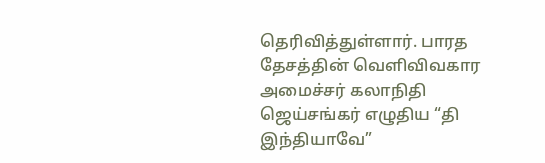தெரிவித்துள்ளார். பாரத தேசத்தின் வெளிவிவகார அமைச்சர் கலாநிதி ஜெய்சங்கர் எழுதிய “தி இந்தியாவே”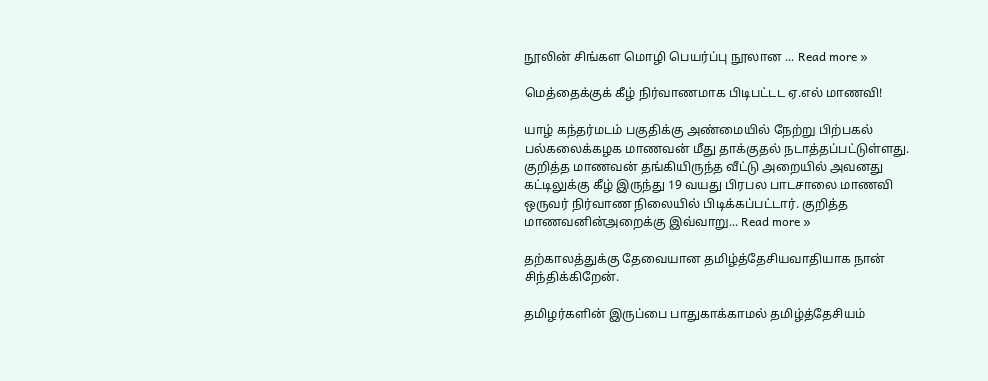நூலின் சிங்கள மொழி பெயர்ப்பு நூலான ... Read more »

மெத்தைக்குக் கீழ் நிர்வாணமாக பிடிபட்டட ஏ.எல் மாணவி!

யாழ் கந்தர்மடம் பகுதிக்கு அண்மையில் நேற்று பிற்பகல் பல்கலைக்கழக மாணவன் மீது தாக்குதல் நடாத்தப்பட்டுள்ளது. குறித்த மாணவன் தங்கியிருந்த வீட்டு அறையில் அவனது கட்டிலுக்கு கீழ் இருந்து 19 வயது பிரபல பாடசாலை மாணவி ஒருவர் நிர்வாண நிலையில் பிடிக்கப்பட்டார். குறித்த மாணவனின்அறைக்கு இவ்வாறு... Read more »

தற்காலத்துக்கு தேவையான தமிழ்த்தேசியவாதியாக நான் சிந்திக்கிறேன்.

தமிழர்களின் இருப்பை பாதுகாக்காமல் தமிழ்த்தேசியம்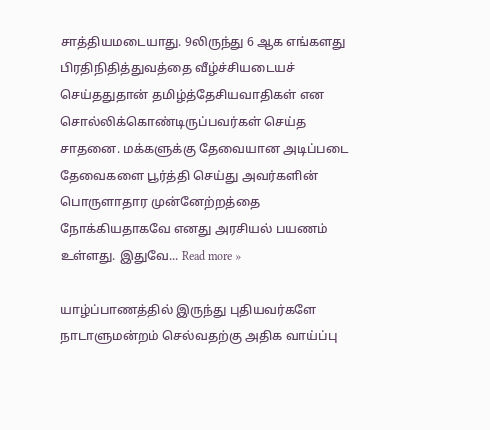சாத்தியமடையாது. 9லிருந்து 6 ஆக எங்களது பிரதிநிதித்துவத்தை வீழ்ச்சியடையச் செய்ததுதான் தமிழ்த்தேசியவாதிகள் என சொல்லிக்கொண்டிருப்பவர்கள் செய்த சாதனை. மக்களுக்கு தேவையான அடிப்படை தேவைகளை பூர்த்தி செய்து அவர்களின் பொருளாதார முன்னேற்றத்தை நோக்கியதாகவே எனது அரசியல் பயணம் உள்ளது. இதுவே... Read more »

யாழ்ப்பாணத்தில் இருந்து புதியவர்களே நாடாளுமன்றம் செல்வதற்கு அதிக வாய்ப்பு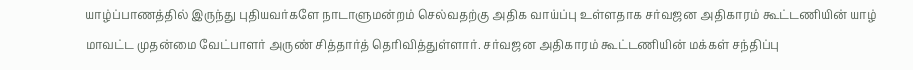யாழ்ப்பாணத்தில் இருந்து புதியவர்களே நாடாளுமன்றம் செல்வதற்கு அதிக வாய்ப்பு உள்ளதாக சர்வஜன அதிகாரம் கூட்டணியின் யாழ் மாவட்ட முதன்மை வேட்பாளர் அருண் சித்தார்த் தெரிவித்துள்ளார். சர்வஜன அதிகாரம் கூட்டணியின் மக்கள் சந்திப்பு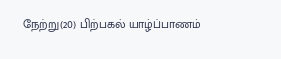நேற்று(20) பிற்பகல் யாழ்ப்பாணம்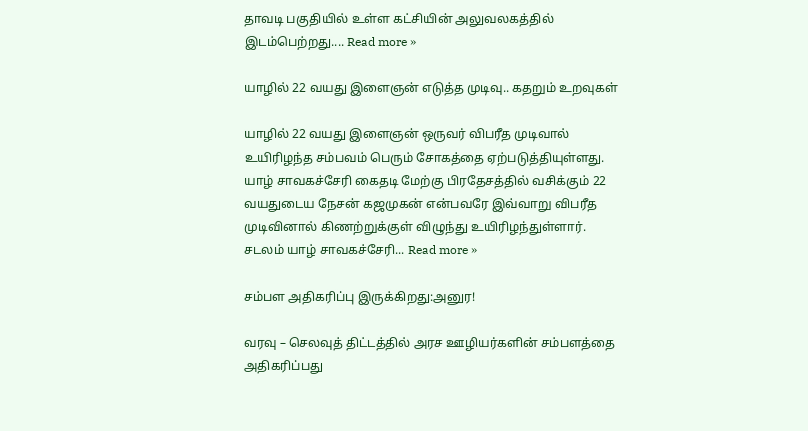தாவடி பகுதியில் உள்ள கட்சியின் அலுவலகத்தில் இடம்பெற்றது.... Read more »

யாழில் 22 வயது இளைஞன் எடுத்த முடிவு.. கதறும் உறவுகள்

யாழில் 22 வயது இளைஞன் ஒருவர் விபரீத முடிவால் உயிரிழந்த சம்பவம் பெரும் சோகத்தை ஏற்படுத்தியுள்ளது. யாழ் சாவகச்சேரி கைதடி மேற்கு பிரதேசத்தில் வசிக்கும் 22 வயதுடைய நேசன் கஜமுகன் என்பவரே இவ்வாறு விபரீத முடிவினால் கிணற்றுக்குள் விழுந்து உயிரிழந்துள்ளார். சடலம் யாழ் சாவகச்சேரி... Read more »

சம்பள அதிகரிப்பு இருக்கிறது:அனுர!

வரவு – செலவுத் திட்டத்தில் அரச ஊழியர்களின் சம்பளத்தை அதிகரிப்பது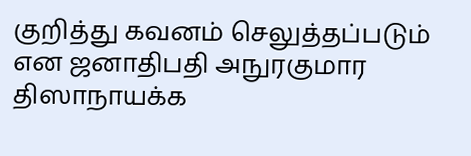குறித்து கவனம் செலுத்தப்படும் என ஜனாதிபதி அநுரகுமார திஸாநாயக்க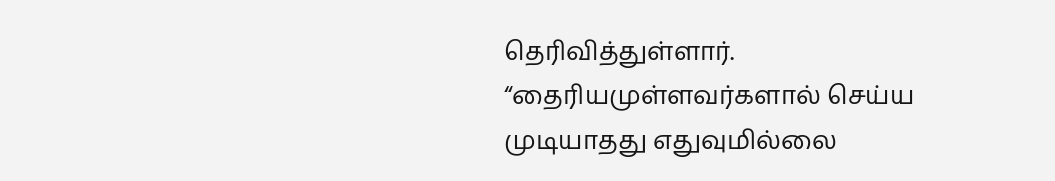தெரிவித்துள்ளார். “தைரியமுள்ளவர்களால் செய்ய முடியாதது எதுவுமில்லை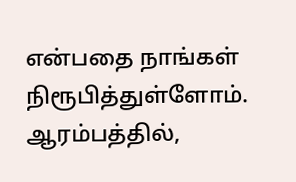என்பதை நாங்கள் நிரூபித்துள்ளோம். ஆரம்பத்தில்,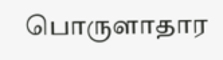பொருளாதார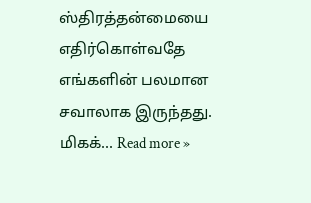ஸ்திரத்தன்மையை எதிர்கொள்வதே எங்களின் பலமான சவாலாக இருந்தது. மிகக்... Read more »